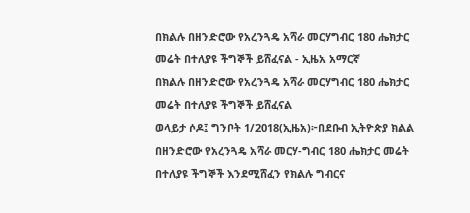በክልሉ በዘንድሮው የአረንጓዴ አሻራ መርሃግብር 180 ሔክታር መሬት በተለያዩ ችግኞች ይሸፈናል - ኢዜአ አማርኛ
በክልሉ በዘንድሮው የአረንጓዴ አሻራ መርሃግብር 180 ሔክታር መሬት በተለያዩ ችግኞች ይሸፈናል
ወላይታ ሶዶ፤ ግንቦት 1/2018(ኢዜአ)፦በደቡብ ኢትዮጵያ ክልል በዘንድሮው የአረንጓዴ አሻራ መርሃ-ግብር 180 ሔክታር መሬት በተለያዩ ችግኞች እንደሚሸፈን የክልሉ ግብርና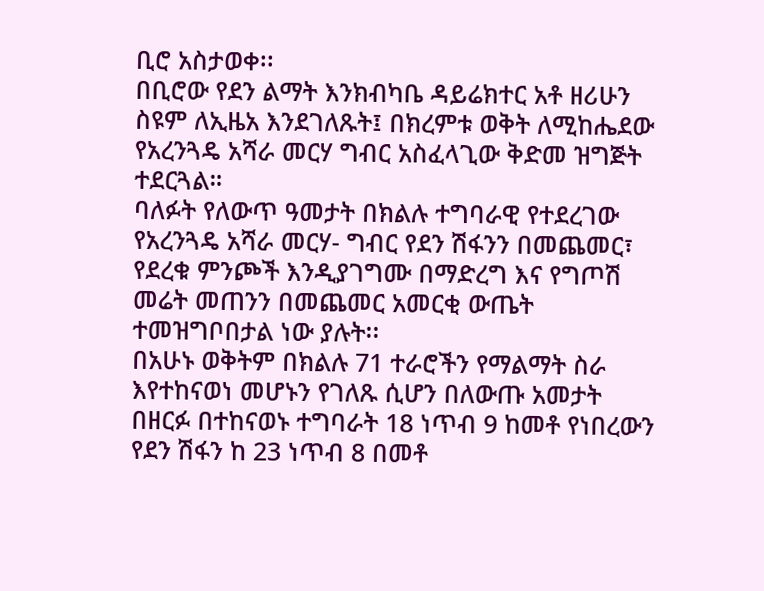ቢሮ አስታወቀ፡፡
በቢሮው የደን ልማት እንክብካቤ ዳይሬክተር አቶ ዘሪሁን ስዩም ለኢዜአ እንደገለጹት፤ በክረምቱ ወቅት ለሚከሔደው የአረንጓዴ አሻራ መርሃ ግብር አስፈላጊው ቅድመ ዝግጅት ተደርጓል።
ባለፉት የለውጥ ዓመታት በክልሉ ተግባራዊ የተደረገው የአረንጓዴ አሻራ መርሃ- ግብር የደን ሽፋንን በመጨመር፣ የደረቁ ምንጮች እንዲያገግሙ በማድረግ እና የግጦሽ መሬት መጠንን በመጨመር አመርቂ ውጤት ተመዝግቦበታል ነው ያሉት፡፡
በአሁኑ ወቅትም በክልሉ 71 ተራሮችን የማልማት ስራ እየተከናወነ መሆኑን የገለጹ ሲሆን በለውጡ አመታት በዘርፉ በተከናወኑ ተግባራት 18 ነጥብ 9 ከመቶ የነበረውን የደን ሽፋን ከ 23 ነጥብ 8 በመቶ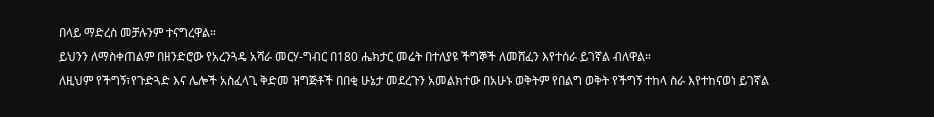በላይ ማድረስ መቻሉንም ተናግረዋል።
ይህንን ለማስቀጠልም በዘንድሮው የአረንጓዴ አሻራ መርሃ-ግብር በ180 ሔክታር መሬት በተለያዩ ችግኞች ለመሸፈን እየተሰራ ይገኛል ብለዋል።
ለዚህም የችግኝ፣የጉድጓድ እና ሌሎች አስፈላጊ ቅድመ ዝግጅቶች በበቂ ሁኔታ መደረጉን አመልክተው በአሁኑ ወቅትም የበልግ ወቅት የችግኝ ተከላ ስራ እየተከናወነ ይገኛል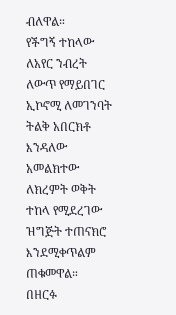ብለዋል።
የችግኝ ተከላው ለአየር ንብረት ለውጥ የማይበገር ኢኮኖሚ ለመገንባት ትልቅ አበርክቶ እንዳለው አመልክተው ለክረምት ወቅት ተከላ የሚደረገው ዝግጅት ተጠናክሮ እንደሚቀጥልም ጠቁመዋል።
በዘርፉ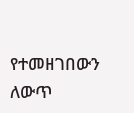የተመዘገበውን ለውጥ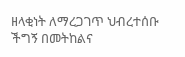ዘላቂነት ለማረጋገጥ ህብረተሰቡ ችግኝ በመትከልና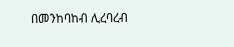በመንከባከብ ሊረባረብ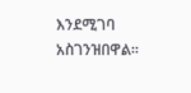እንደሚገባ አስገንዝበዋል።